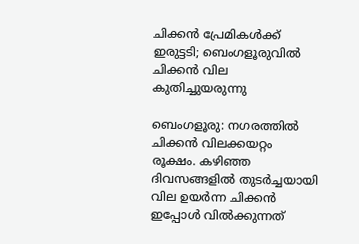ചിക്കൻ പ്രേമികൾക്ക് ഇരുട്ടടി; ബെംഗളൂരുവിൽ ചിക്കൻ വില കുതിച്ചുയരുന്നു

ബെംഗളൂരു: നഗരത്തിൽ ചിക്കൻ വിലക്കയറ്റം രൂക്ഷം. കഴിഞ്ഞ ദിവസങ്ങളിൽ തുടർച്ചയായി വില ഉയർന്ന ചിക്കൻ ഇപ്പോൾ വിൽക്കുന്നത്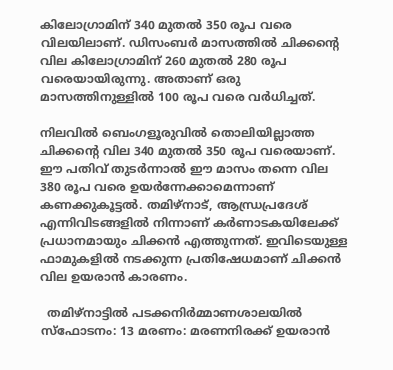കിലോഗ്രാമിന് 340 മുതൽ 350 രൂപ വരെ വിലയിലാണ്. ഡിസംബർ മാസത്തിൽ ചിക്കൻ്റെ വില കിലോഗ്രാമിന് 260 മുതൽ 280 രൂപ വരെയായിരുന്നു. അതാണ് ഒരു മാസത്തിനുള്ളിൽ 100 രൂപ വരെ വർധിച്ചത്.

നിലവിൽ ബെംഗളൂരുവിൽ തൊലിയില്ലാത്ത ചിക്കൻ്റെ വില 340 മുതൽ 350 രൂപ വരെയാണ്. ഈ പതിവ് തുടർന്നാൽ ഈ മാസം തന്നെ വില 380 രൂപ വരെ ഉയർന്നേക്കാമെന്നാണ് കണക്കുകൂട്ടൽ. തമിഴ്നാട്, ആന്ധ്രപ്രദേശ് എന്നിവിടങ്ങളിൽ നിന്നാണ് കർണാടകയിലേക്ക് പ്രധാനമായും ചിക്കൻ എത്തുന്നത്. ഇവിടെയുള്ള ഫാമുകളിൽ നടക്കുന്ന പ്രതിഷേധമാണ് ചിക്കൻ വില ഉയരാൻ കാരണം.

  തമിഴ്നാട്ടിൽ പടക്കനിർമ്മാണശാലയിൽ സ്ഫോടനം: 13 മരണം: മരണനിരക്ക് ഉയരാൻ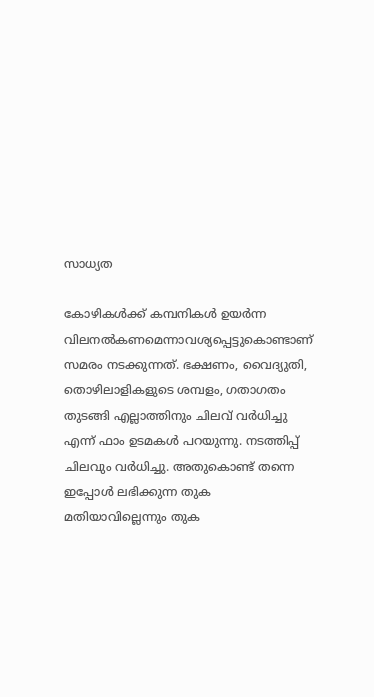സാധ്യത

കോഴികൾക്ക് കമ്പനികൾ ഉയർന്ന വിലനൽകണമെന്നാവശ്യപ്പെട്ടുകൊണ്ടാണ് സമരം നടക്കുന്നത്. ഭക്ഷണം, വൈദ്യുതി, തൊഴിലാളികളുടെ ശമ്പളം, ഗതാഗതം തുടങ്ങി എല്ലാത്തിനും ചിലവ് വർധിച്ചു എന്ന് ഫാം ഉടമകൾ പറയുന്നു. നടത്തിപ്പ് ചിലവും വർധിച്ചു. അതുകൊണ്ട് തന്നെ ഇപ്പോൾ ലഭിക്കുന്ന തുക മതിയാവില്ലെന്നും തുക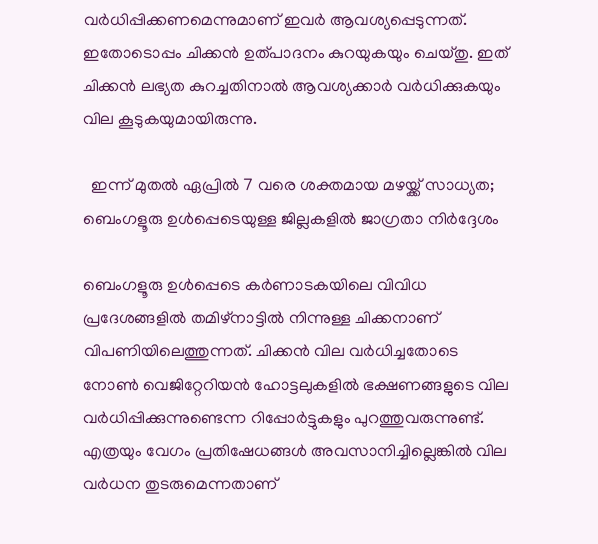വർധിപ്പിക്കണമെന്നുമാണ് ഇവർ ആവശ്യപ്പെടുന്നത്. ഇതോടൊപ്പം ചിക്കൻ ഉത്പാദനം കുറയുകയും ചെയ്തു. ഇത് ചിക്കൻ ലഭ്യത കുറച്ചതിനാൽ ആവശ്യക്കാർ വർധിക്കുകയും വില കൂടുകയുമായിരുന്നു.

  ഇന്ന് മുതൽ ഏപ്രിൽ 7 വരെ ശക്തമായ മഴയ്ക്ക് സാധ്യത; ബെംഗളൂരു ഉൾപ്പെടെയുള്ള ജില്ലകളിൽ ജാഗ്രതാ നിർദ്ദേശം

ബെംഗളൂരു ഉൾപ്പെടെ കർണാടകയിലെ വിവിധ പ്രദേശങ്ങളിൽ തമിഴ്നാട്ടിൽ നിന്നുള്ള ചിക്കനാണ് വിപണിയിലെത്തുന്നത്. ചിക്കൻ വില വർധിച്ചതോടെ നോൺ വെജിറ്റേറിയൻ ഹോട്ടലുകളിൽ ഭക്ഷണങ്ങളുടെ വില വർധിപ്പിക്കുന്നുണ്ടെന്ന റിപ്പോർട്ടുകളും പുറത്തുവരുന്നുണ്ട്. എത്രയും വേഗം പ്രതിഷേധങ്ങൾ അവസാനിച്ചില്ലെങ്കിൽ വില വർധന തുടരുമെന്നതാണ്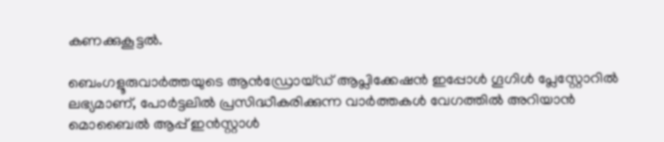കണക്കുകൂട്ടൽ.

ബെംഗളൂരുവാർത്തയുടെ ആൻഡ്രോയ്ഡ് ആപ്ലിക്കേഷൻ ഇപ്പോൾ ഗൂഗിൾ പ്ലേസ്റ്റോറിൽ ലഭ്യമാണ്, പോർട്ടലിൽ പ്രസിദ്ധീകരിക്കുന്ന വാർത്തകൾ വേഗത്തിൽ അറിയാൻ മൊബൈൽ ആപ്പ് ഇൻസ്റ്റാൾ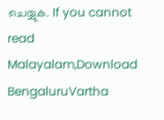ചെയ്യുക. If you cannot read Malayalam,Download BengaluruVartha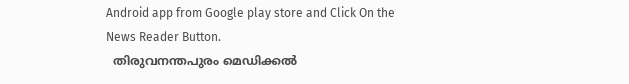Android app from Google play store and Click On the News Reader Button.
  തിരുവനന്തപുരം മെഡിക്കൽ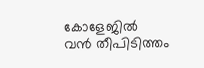കോളേജിൽ വൻ തീപിടിത്തം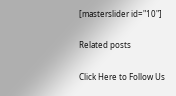[masterslider id="10"]

Related posts

Click Here to Follow Us